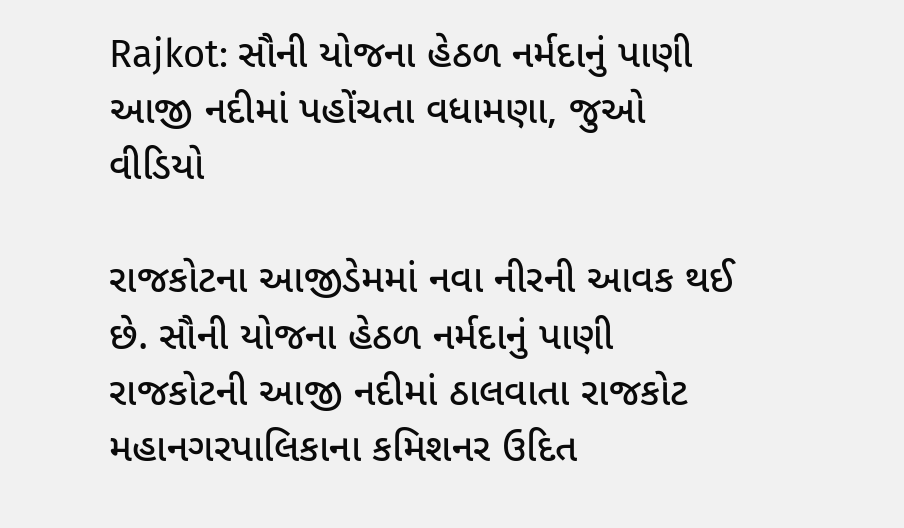Rajkot: સૌની યોજના હેઠળ નર્મદાનું પાણી આજી નદીમાં પહોંચતા વધામણા, જુઓ વીડિયો

રાજકોટના આજીડેમમાં નવા નીરની આવક થઈ છે. સૌની યોજના હેઠળ નર્મદાનું પાણી રાજકોટની આજી નદીમાં ઠાલવાતા રાજકોટ મહાનગરપાલિકાના કમિશનર ઉદિત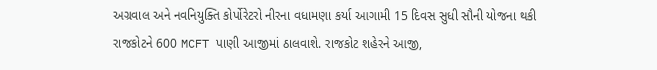અગ્રવાલ અને નવનિયુક્તિ કોર્પોરેટરો નીરના વધામણા કર્યા આગામી 15 દિવસ સુધી સૌની યોજના થકી રાજકોટને 600 MCFT પાણી આજીમાં ઠાલવાશે. રાજકોટ શહેરને આજી,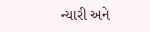ન્યારી અને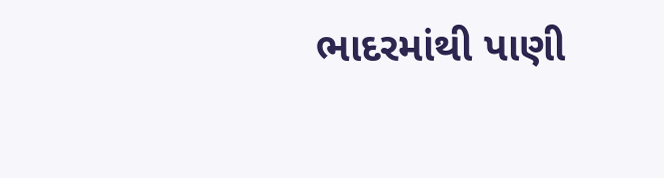ભાદરમાંથી પાણી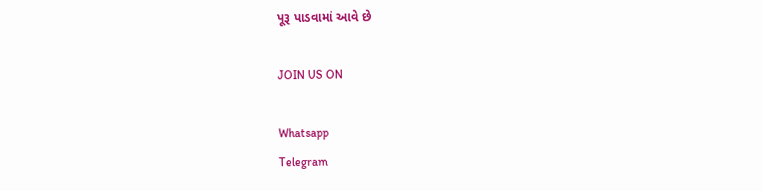પૂરૂ પાડવામાં આવે છે

JOIN US ON

Whatsapp
Telegram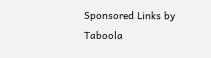Sponsored Links by Taboola